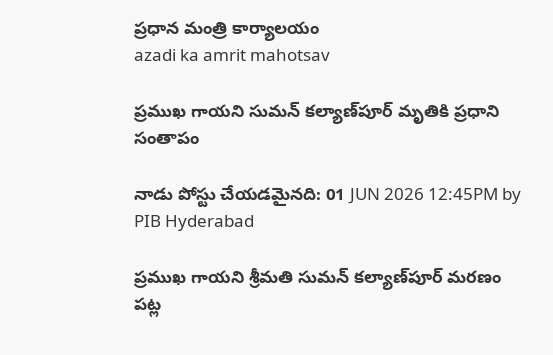ప్రధాన మంత్రి కార్యాలయం
azadi ka amrit mahotsav

ప్రముఖ గాయని సుమన్ కల్యాణ్‌పూర్ మృతికి ప్రధాని సంతాపం

నాడు పోస్టు చేయడమైనది: 01 JUN 2026 12:45PM by PIB Hyderabad

ప్రముఖ గాయని శ్రీమతి సుమన్ కల్యాణ్‌పూర్ మరణం పట్ల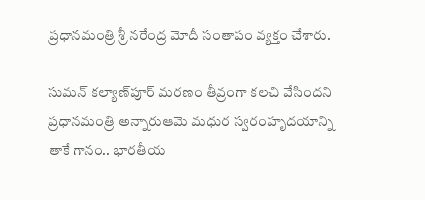ప్రధానమంత్రి శ్రీ నరేంద్ర మోదీ సంతాపం వ్యక్తం చేశారు.

సుమన్ కల్యాణ్‌పూర్ మరణం తీవ్రంగా కలచి వేసిందని ప్రధానమంత్రి అన్నారుఆమె మధుర స్వరంహృదయాన్ని తాకే గానం.. భారతీయ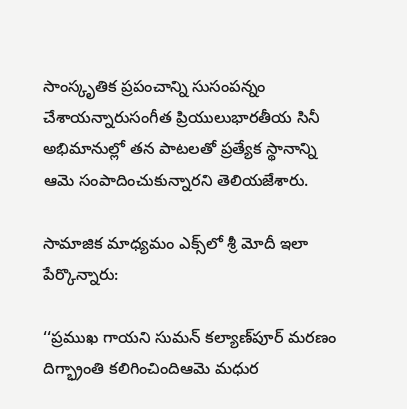సాంస్కృతిక ప్రపంచాన్ని సుసంపన్నం చేశాయన్నారుసంగీత ప్రియులుభారతీయ సినీ అభిమానుల్లో తన పాటలతో ప్రత్యేక స్థానాన్ని ఆమె సంపాదించుకున్నారని తెలియజేశారు.

సామాజిక మాధ్యమం ఎక్స్‌లో శ్రీ మోదీ ఇలా పేర్కొన్నారు:

‘‘ప్రముఖ గాయని సుమన్ కల్యాణ్‌పూర్ మరణం దిగ్భ్రాంతి కలిగించిందిఆమె మధుర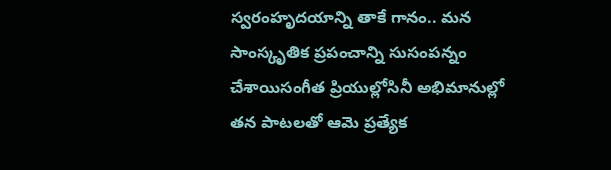స్వరంహృదయాన్ని తాకే గానం.. మన సాంస్కృతిక ప్రపంచాన్ని సుసంపన్నం చేశాయిసంగీత ప్రియుల్లోసినీ అభిమానుల్లో తన పాటలతో ఆమె ప్రత్యేక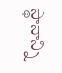స్థానాన్ని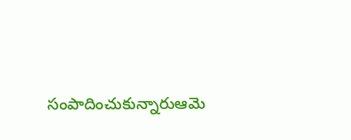సంపాదించుకున్నారుఆమె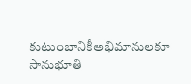కుటుంబానికీఅభిమానులకూ సానుభూతి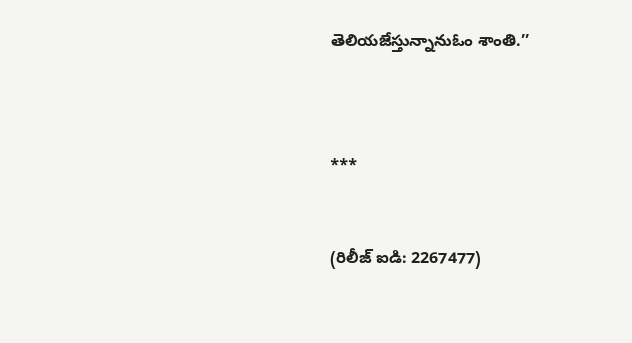తెలియజేస్తున్నానుఓం శాంతి.’’



***


(రిలీజ్ ఐడి: 2267477)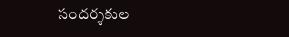సందర్శకుల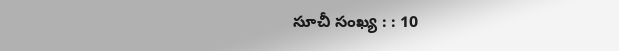సూచీ సంఖ్య : : 10